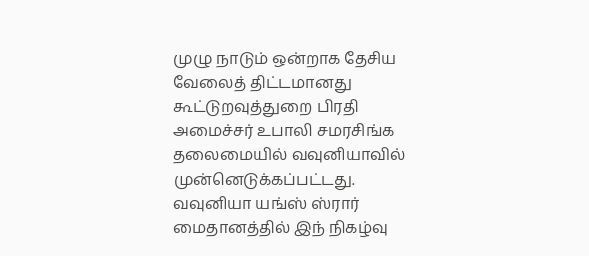முழு நாடும் ஒன்றாக தேசிய வேலைத் திட்டமானது கூட்டுறவுத்துறை பிரதி அமைச்சர் உபாலி சமரசிங்க தலைமையில் வவுனியாவில் முன்னெடுக்கப்பட்டது.
வவுனியா யங்ஸ் ஸ்ரார் மைதானத்தில் இந் நிகழ்வு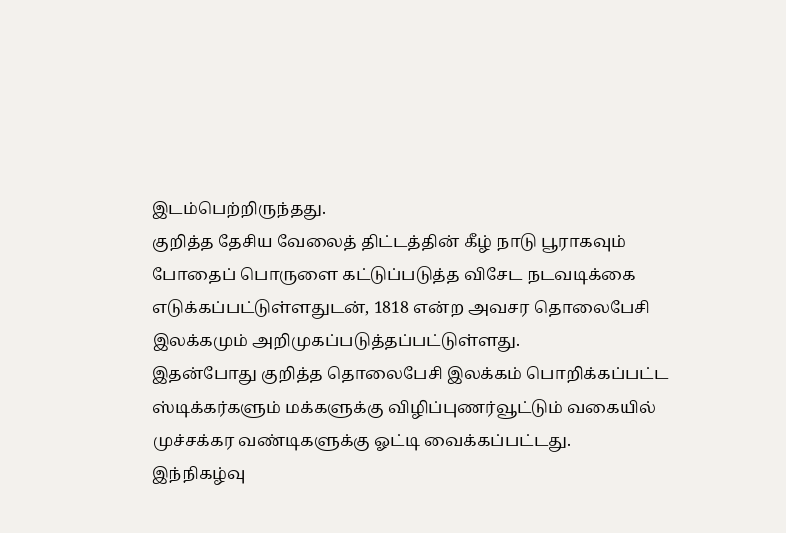இடம்பெற்றிருந்தது.
குறித்த தேசிய வேலைத் திட்டத்தின் கீழ் நாடு பூராகவும் போதைப் பொருளை கட்டுப்படுத்த விசேட நடவடிக்கை எடுக்கப்பட்டுள்ளதுடன், 1818 என்ற அவசர தொலைபேசி இலக்கமும் அறிமுகப்படுத்தப்பட்டுள்ளது.
இதன்போது குறித்த தொலைபேசி இலக்கம் பொறிக்கப்பட்ட ஸ்டிக்கர்களும் மக்களுக்கு விழிப்புணர்வூட்டும் வகையில் முச்சக்கர வண்டிகளுக்கு ஓட்டி வைக்கப்பட்டது.
இந்நிகழ்வு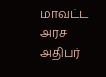மாவட்ட அரச அதிபர்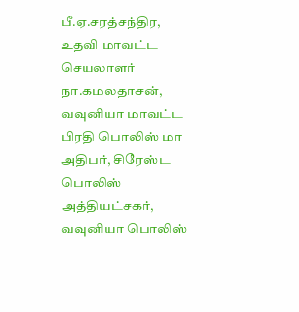பீ.ஏ.சரத்சந்திர, உதவி மாவட்ட செயலாளர் நா.கமலதாசன், வவுனியா மாவட்ட பிரதி பொலிஸ் மா அதிபர், சிரேஸ்ட பொலிஸ் அத்தியட்சகர், வவுனியா பொலிஸ்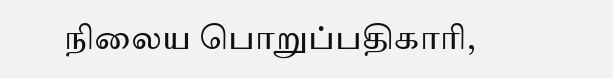நிலைய பொறுப்பதிகாரி,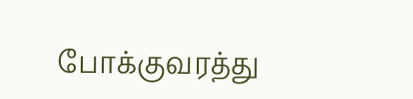போக்குவரத்து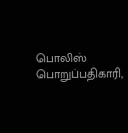பொலிஸ் பொறுப்பதிகாரி,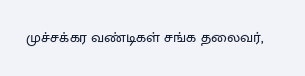முச்சக்கர வண்டிகள் சங்க தலைவர்,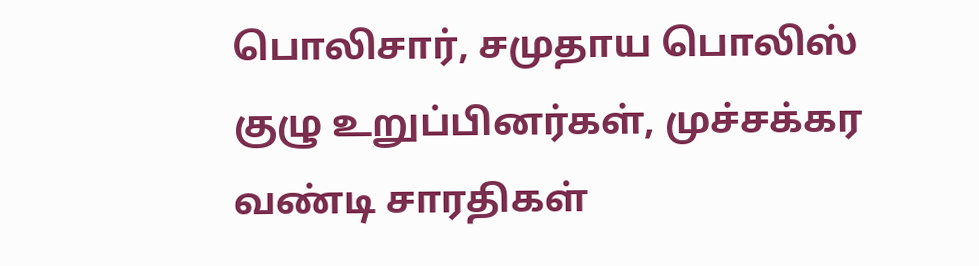பொலிசார், சமுதாய பொலிஸ் குழு உறுப்பினர்கள், முச்சக்கர வண்டி சாரதிகள்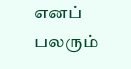எனப் பலரும்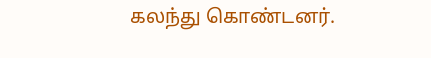கலந்து கொண்டனர்.